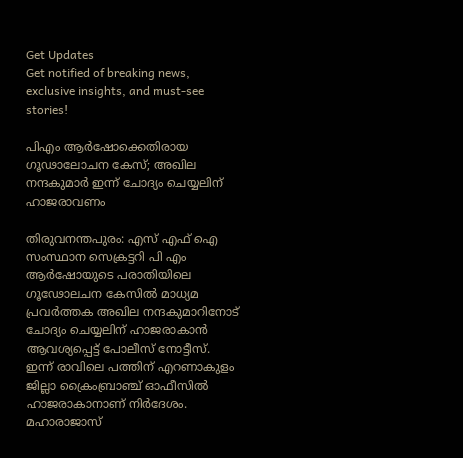Get Updates
Get notified of breaking news, exclusive insights, and must-see stories!

പിഎം ആർഷോക്കെതിരായ ഗൂഢാലോചന കേസ്; അഖില നന്ദകുമാര്‍ ഇന്ന് ചോദ്യം ചെയ്യലിന് ഹാജരാവണം

തിരുവനന്തപുരം: എസ് എഫ് ഐ സംസ്ഥാന സെക്രട്ടറി പി എം ആര്‍ഷോയുടെ പരാതിയിലെ ഗൂഢോലചന കേസിൽ മാധ്യമ പ്രവർത്തക അഖില നന്ദകുമാറിനോട് ചോദ്യം ചെയ്യലിന് ഹാജരാകാൻ ആവശ്യപ്പെട്ട് പോലീസ് നോട്ടീസ്. ഇന്ന് രാവിലെ പത്തിന് എറണാകുളം ജില്ലാ ക്രൈംബ്രാഞ്ച് ഓഫീസില്‍ ഹാജരാകാനാണ് നിര്‍ദേശം. മഹാരാജാസ്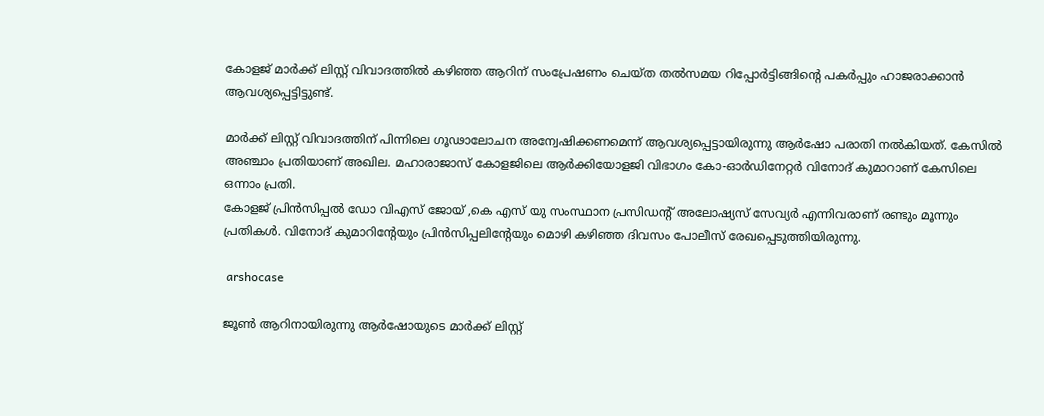കോളജ് മാര്‍ക്ക് ലിസ്റ്റ് വിവാദത്തില്‍ കഴിഞ്ഞ ആറിന് സംപ്രേഷണം ചെയ്ത തല്‍സമയ റിപ്പോര്‍ട്ടിങ്ങിന്റെ പകര്‍പ്പും ഹാജരാക്കാന്‍ ആവശ്യപ്പെട്ടിട്ടുണ്ട്.

മാർക്ക് ലിസ്റ്റ് വിവാദത്തിന് പിന്നിലെ ഗൂഢാലോചന അന്വേഷിക്കണമെന്ന് ആവശ്യപ്പെട്ടായിരുന്നു ആർഷോ പരാതി നൽകിയത്. കേസിൽ അഞ്ചാം പ്രതിയാണ് അഖില. മഹാരാജാസ് കോളജിലെ ആർക്കിയോളജി വിഭാഗം കോ-ഓർഡിനേറ്റർ വിനോദ് കുമാറാണ് കേസിലെ ഒന്നാം പ്രതി.
കോളജ് പ്രിൻസിപ്പൽ ഡോ വിഎസ് ജോയ് ,കെ എസ് യു സംസ്ഥാന പ്രസിഡന്‍റ് അലോഷ്യസ് സേവ്യർ എന്നിവരാണ് രണ്ടും മൂന്നും പ്രതികൾ. വിനോദ് കുമാറിന്റേയും പ്രിൻസിപ്പലിന്റേയും മൊഴി കഴിഞ്ഞ ദിവസം പോലീസ് രേഖപ്പെടുത്തിയിരുന്നു.

 arshocase

ജൂൺ ആറിനായിരുന്നു ആർഷോയുടെ മാർക്ക് ലിസ്റ്റ്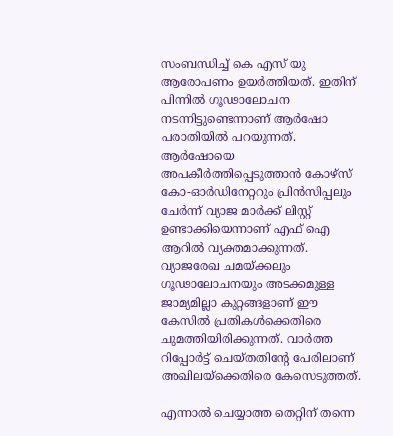സംബന്ധിച്ച് കെ എസ് യു ആരോപണം ഉയർത്തിയത്. ഇതിന് പിന്നിൽ ഗൂഢാലോചന നടന്നിട്ടുണ്ടെന്നാണ് ആർഷോ പരാതിയിൽ പറയുന്നത്. ആർഷോയെ അപകീർത്തിപ്പെടുത്താൻ കോഴ്സ് കോ-ഓർഡിനേറ്ററും പ്രിൻസിപ്പലും ചേർന്ന് വ്യാജ മാർക്ക് ലിസ്റ്റ് ഉണ്ടാക്കിയെന്നാണ് എഫ് ഐ ആറിൽ വ്യക്തമാക്കുന്നത്. വ്യാജരേഖ ചമയ്ക്കലും ഗൂഢാലോചനയും അടക്കമുള്ള ജാമ്യമില്ലാ കുറ്റങ്ങളാണ് ഈ കേസിൽ പ്രതികൾക്കെതിരെ ചുമത്തിയിരിക്കുന്നത്. വാർത്ത റിപ്പോർട്ട് ചെയ്തതിന്റേ പേരിലാണ് അഖിലയ്ക്കെതിരെ കേസെടുത്തത്.

എന്നാൽ ചെയ്യാത്ത തെറ്റിന് തന്നെ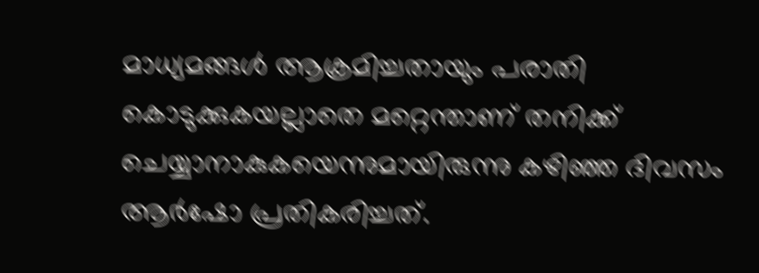മാധ്യമങ്ങള്‍ ആക്രമിച്ചതായും പരാതി കൊടുക്കുകയല്ലാതെ മറ്റെന്താണ് തനിക്ക് ചെയ്യാനാകുകയെന്നുമായിരുന്നു കഴിഞ്ഞ ദിവസം ആർഷോ പ്രതികരിച്ചത്.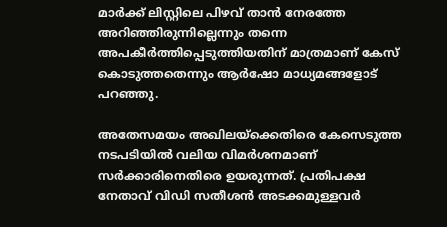മാർക്ക് ലിസ്റ്റിലെ പിഴവ് താൻ നേരത്തേ അറിഞ്ഞിരുന്നില്ലെന്നും തന്നെ അപകീർത്തിപ്പെടുത്തിയതിന് മാത്രമാണ് കേസ് കൊടുത്തതെന്നും ആർഷോ മാധ്യമങ്ങളോട് പറഞ്ഞു.

അതേസമയം അഖിലയ്ക്കെതിരെ കേസെടുത്ത നടപടിയിൽ വലിയ വിമർശനമാണ് സർക്കാരിനെതിരെ ഉയരുന്നത്. പ്രതിപക്ഷ നേതാവ് വിഡി സതീശൻ അടക്കമുള്ളവർ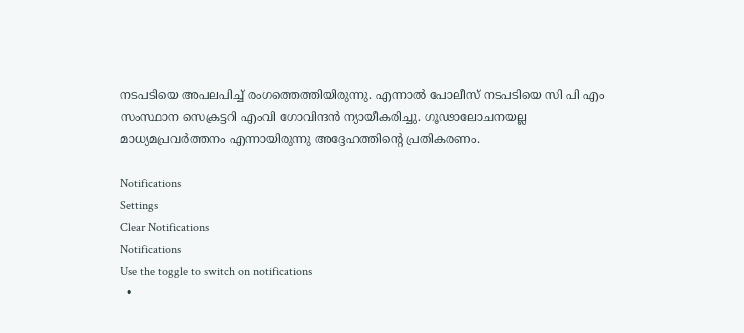നടപടിയെ അപലപിച്ച് രംഗത്തെത്തിയിരുന്നു. എന്നാൽ പോലീസ് നടപടിയെ സി പി എം സംസ്ഥാന സെക്രട്ടറി എംവി ഗോവിന്ദൻ ന്യായീകരിച്ചു. ഗൂഢാലോചനയല്ല മാധ്യമപ്രവർത്തനം എന്നായിരുന്നു അദ്ദേഹത്തിന്റെ പ്രതികരണം.

Notifications
Settings
Clear Notifications
Notifications
Use the toggle to switch on notifications
  •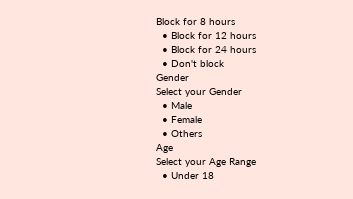Block for 8 hours
  • Block for 12 hours
  • Block for 24 hours
  • Don't block
Gender
Select your Gender
  • Male
  • Female
  • Others
Age
Select your Age Range
  • Under 18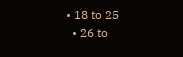• 18 to 25
  • 26 to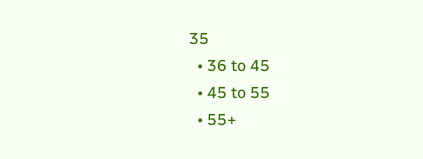35
  • 36 to 45
  • 45 to 55
  • 55+